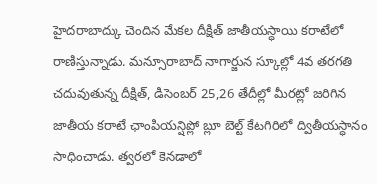హైదరాబాద్కు చెందిన మేకల దీక్షిత్ జాతీయస్ధాయి కరాటేలో రాణిస్తున్నాడు. మన్సూరాబాద్ నాగార్జున స్కూల్లో 4వ తరగతి చదువుతున్న దీక్షిత్, డిసెంబర్ 25,26 తేదీల్లో మీరట్లో జరిగిన జాతీయ కరాటే ఛాంపియన్షిప్లో బ్లూ బెల్ట్ కేటగిరిలో ద్వితీయస్ధానం సాధించాడు. త్వరలో కెనడాలో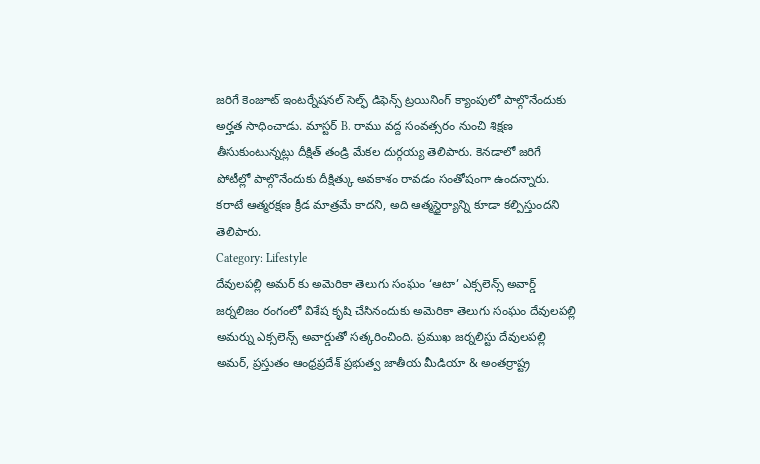జరిగే కెంజూట్ ఇంటర్నేషనల్ సెల్ఫ్ డిఫెన్స్ ట్రయినింగ్ క్యాంపులో పాల్గొనేందుకు అర్హత సాధించాడు. మాస్టర్ B. రాము వద్ద సంవత్సరం నుంచి శిక్షణ తీసుకుంటున్నట్లు దీక్షిత్ తండ్రి మేకల దుర్గయ్య తెలిపారు. కెనడాలో జరిగే పోటీల్లో పాల్గొనేందుకు దీక్షిత్కు అవకాశం రావడం సంతోషంగా ఉందన్నారు. కరాటే ఆత్మరక్షణ క్రీడ మాత్రమే కాదని, అది ఆత్మస్థైర్యాన్ని కూడా కల్పిస్తుందని తెలిపారు.
Category: Lifestyle
దేవులపల్లి అమర్ కు అమెరికా తెలుగు సంఘం ‘ఆటా’ ఎక్సలెన్స్ అవార్డ్
జర్నలిజం రంగంలో విశేష కృషి చేసినందుకు అమెరికా తెలుగు సంఘం దేవులపల్లి అమర్ను ఎక్సలెన్స్ అవార్డుతో సత్కరించింది. ప్రముఖ జర్నలిస్టు దేవులపల్లి అమర్, ప్రస్తుతం ఆంధ్రప్రదేశ్ ప్రభుత్వ జాతీయ మీడియా & అంతర్రాష్ట్ర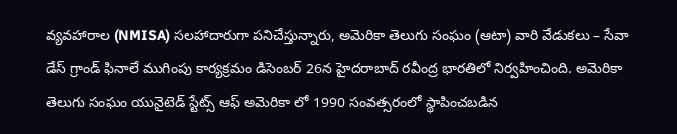వ్యవహారాల (NMISA) సలహాదారుగా పనిచేస్తున్నారు, అమెరికా తెలుగు సంఘం (ఆటా) వారి వేడుకలు – సేవా డేస్ గ్రాండ్ ఫినాలే ముగింపు కార్యక్రమం డిసెంబర్ 26న హైదరాబాద్ రవీంద్ర భారతిలో నిర్వహించింది. అమెరికా తెలుగు సంఘం యునైటెడ్ స్టేట్స్ ఆఫ్ అమెరికా లో 1990 సంవత్సరంలో స్థాపించబడిన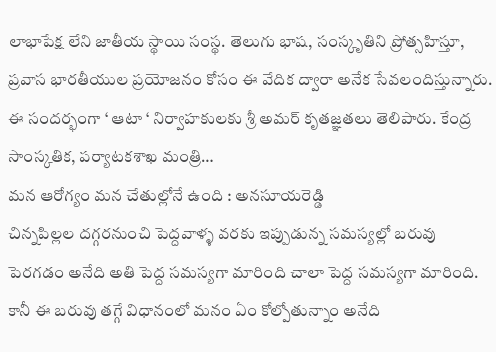లాభాపేక్ష లేని జాతీయ స్థాయి సంస్థ. తెలుగు భాష, సంస్కృతిని ప్రోత్సహిస్తూ, ప్రవాస భారతీయుల ప్రయోజనం కోసం ఈ వేదిక ద్వారా అనేక సేవలందిస్తున్నారు. ఈ సందర్భంగా ‘ ఆటా ‘ నిర్వాహకులకు శ్రీ అమర్ కృతజ్ఞతలు తెలిపారు. కేంద్ర సాంస్కతిక, పర్యాటకశాఖ మంత్రి…
మన ఆరోగ్యం మన చేతుల్లోనే ఉంది : అనసూయరెడ్డి
చిన్నపిల్లల దగ్గరనుంచి పెద్దవాళ్ళ వరకు ఇప్పుడున్న సమస్యల్లో బరువు పెరగడం అనేది అతి పెద్ద సమస్యగా మారింది చాలా పెద్ద సమస్యగా మారింది. కానీ ఈ బరువు తగ్గే విధానంలో మనం ఏం కోల్పోతున్నాం అనేది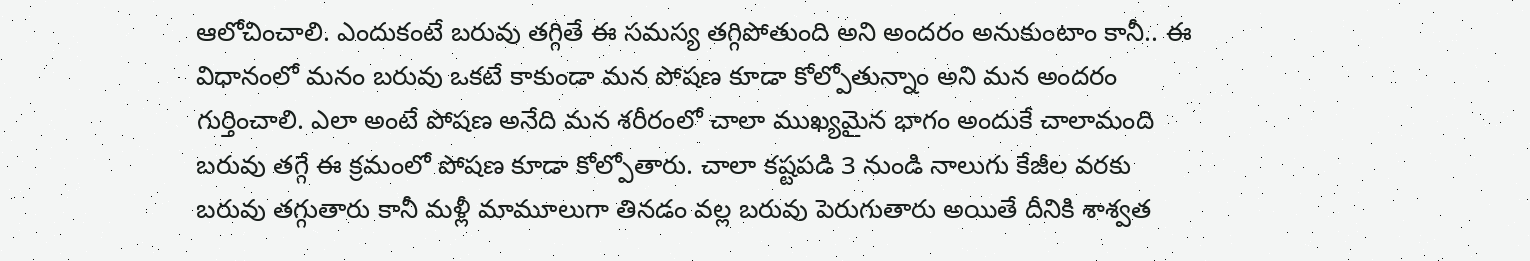ఆలోచించాలి. ఎందుకంటే బరువు తగ్గితే ఈ సమస్య తగ్గిపోతుంది అని అందరం అనుకుంటాం కానీ.. ఈ విధానంలో మనం బరువు ఒకటే కాకుండా మన పోషణ కూడా కోల్పోతున్నాం అని మన అందరం గుర్తించాలి. ఎలా అంటే పోషణ అనేది మన శరీరంలో చాలా ముఖ్యమైన భాగం అందుకే చాలామంది బరువు తగ్గే ఈ క్రమంలో పోషణ కూడా కోల్పోతారు. చాలా కష్టపడి 3 నుండి నాలుగు కేజీల వరకు బరువు తగ్గుతారు కానీ మళ్లీ మామూలుగా తినడం వల్ల బరువు పెరుగుతారు అయితే దీనికి శాశ్వత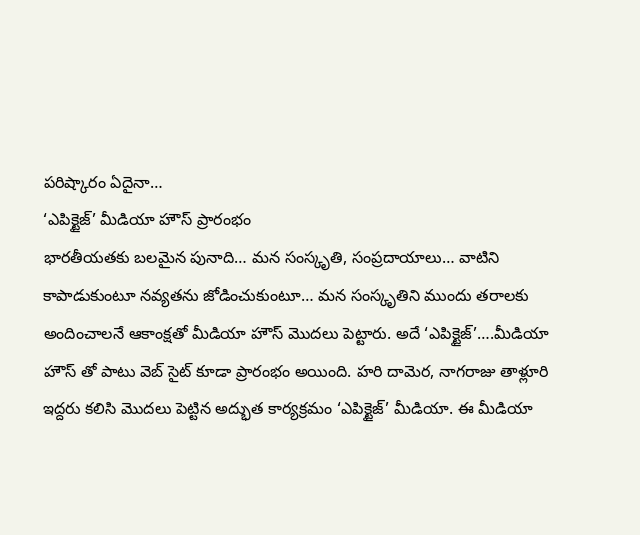పరిష్కారం ఏదైనా…
‘ఎపిక్టైజ్’ మీడియా హౌస్ ప్రారంభం
భారతీయతకు బలమైన పునాది… మన సంస్కృతి, సంప్రదాయాలు… వాటిని కాపాడుకుంటూ నవ్యతను జోడించుకుంటూ… మన సంస్కృతిని ముందు తరాలకు అందించాలనే ఆకాంక్షతో మీడియా హౌస్ మొదలు పెట్టారు. అదే ‘ఎపిక్టైజ్’….మీడియా హౌస్ తో పాటు వెబ్ సైట్ కూడా ప్రారంభం అయింది. హరి దామెర, నాగరాజు తాళ్లూరి ఇద్దరు కలిసి మొదలు పెట్టిన అద్భుత కార్యక్రమం ‘ఎపిక్టైజ్’ మీడియా. ఈ మీడియా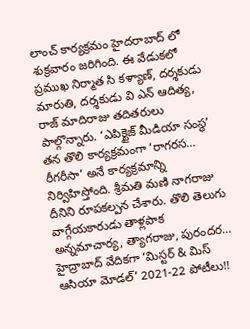లాంచ్ కార్యక్రమం హైదరాబాద్ లో శుక్రవారం జరిగింది. ఈ వేడుకలో ప్రముఖ నిర్మాత సి కళ్యాణ్, దర్శకుడు మారుతి, దర్శకుడు వి ఎన్ ఆదిత్య, రాజ్ మాదిరాజు తదితరులు పాల్గొన్నారు. ‘ఎపిక్టైజ్ మీడియా సంస్థ’ తన తొలి కార్యక్రమంగా ‘రాగరస… రీగరీసా’ అనే కార్యక్రమాన్ని నిర్విహిస్తోంది. శ్రీమతి మణి నాగరాజు దీనిని రూపకల్పన చేశారు. తొలి తెలుగు వాగ్గేయకారుడు తాళ్లపాక అన్నమాచార్య, త్యాగరాజు, పురందర…
హైద్రాబాద్ వేదికగా ‘మిస్టర్ & మిస్ ఆసియా మోడల్’ 2021-22 పోటీలు!!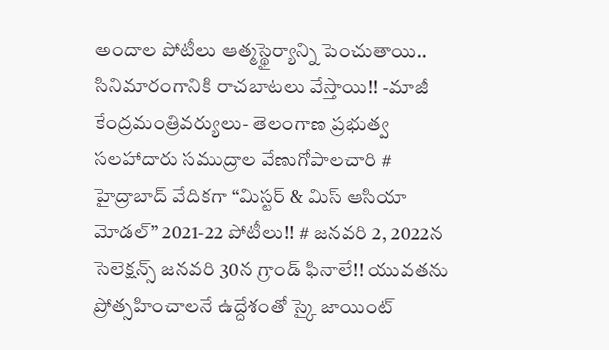అందాల పోటీలు ఆత్మస్థైర్యాన్ని పెంచుతాయి.. సినిమారంగానికి రాచబాటలు వేస్తాయి!! -మాజీ కేంద్రమంత్రివర్యులు- తెలంగాణ ప్రభుత్వ సలహాదారు సముద్రాల వేణుగోపాలచారి # హైద్రాబాద్ వేదికగా “మిస్టర్ & మిస్ ఆసియా మోడల్” 2021-22 పోటీలు!! # జనవరి 2, 2022న సెలెక్షన్స్ జనవరి 30న గ్రాండ్ ఫినాలే!! యువతను ప్రోత్సహించాలనే ఉద్దేశంతో స్కై జాయింట్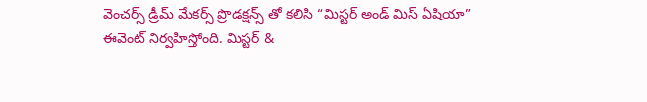వెంచర్స్ డ్రీమ్ మేకర్స్ ప్రొడక్షన్స్ తో కలిసి “మిస్టర్ అండ్ మిస్ ఏషియా” ఈవెంట్ నిర్వహిస్తోంది. మిస్టర్ &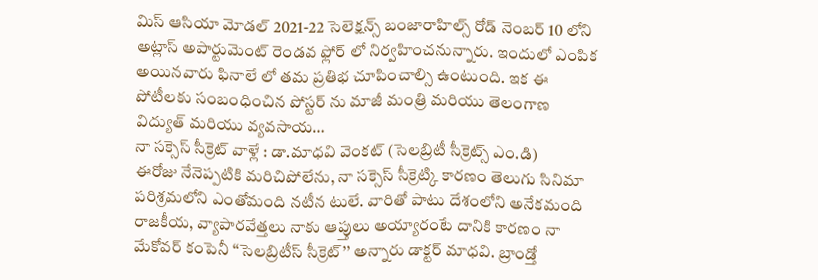మిస్ ఆసియా మోడల్ 2021-22 సెలెక్షన్స్ బంజారాహిల్స్ రోడ్ నెంబర్ 10 లోని అట్లాస్ అపార్టుమెంట్ రెండవ ఫ్లోర్ లో నిర్వహించనున్నారు. ఇందులో ఎంపిక అయినవారు ఫినాలే లో తమ ప్రతిభ చూపించాల్సి ఉంటుంది. ఇక ఈ పోటీలకు సంబంధించిన పోస్టర్ ను మాజీ మంత్రి మరియు తెలంగాణ విద్యుత్ మరియు వ్యవసాయ…
నా సక్సెస్ సీక్రెట్ వాళ్లే : డా.మాధవి వెంకట్ (సెలబ్రిటీ సీక్రెట్స్ ఎం.డి)
ఈరోజు నేనెప్పటికి మరిచిపోలేను, నా సక్సెస్ సీక్రెట్కి కారణం తెలుగు సినిమా పరిశ్రమలోని ఎంతోమంది నటీన టులే. వారితో పాటు దేశంలోని అనేకమంది రాజకీయ, వ్యాపారవేత్తలు నాకు ఆప్తులు అయ్యారంటే దానికి కారణం నా మేకోవర్ కంపెనీ ‘‘సెలబ్రిటీస్ సీక్రెట్’’ అన్నారు డాక్టర్ మాధవి. బ్రాండ్తో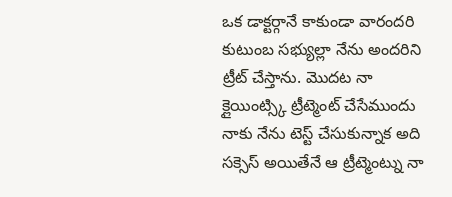ఒక డాక్టర్గానే కాకుండా వారందరి కుటుంబ సభ్యుల్లా నేను అందరిని ట్రీట్ చేస్తాను. మొదట నా క్లైయింట్స్కి ట్రీట్మెంట్ చేసేముందు నాకు నేను టెస్ట్ చేసుకున్నాక అది సక్సెస్ అయితేనే ఆ ట్రీట్మెంట్ను నా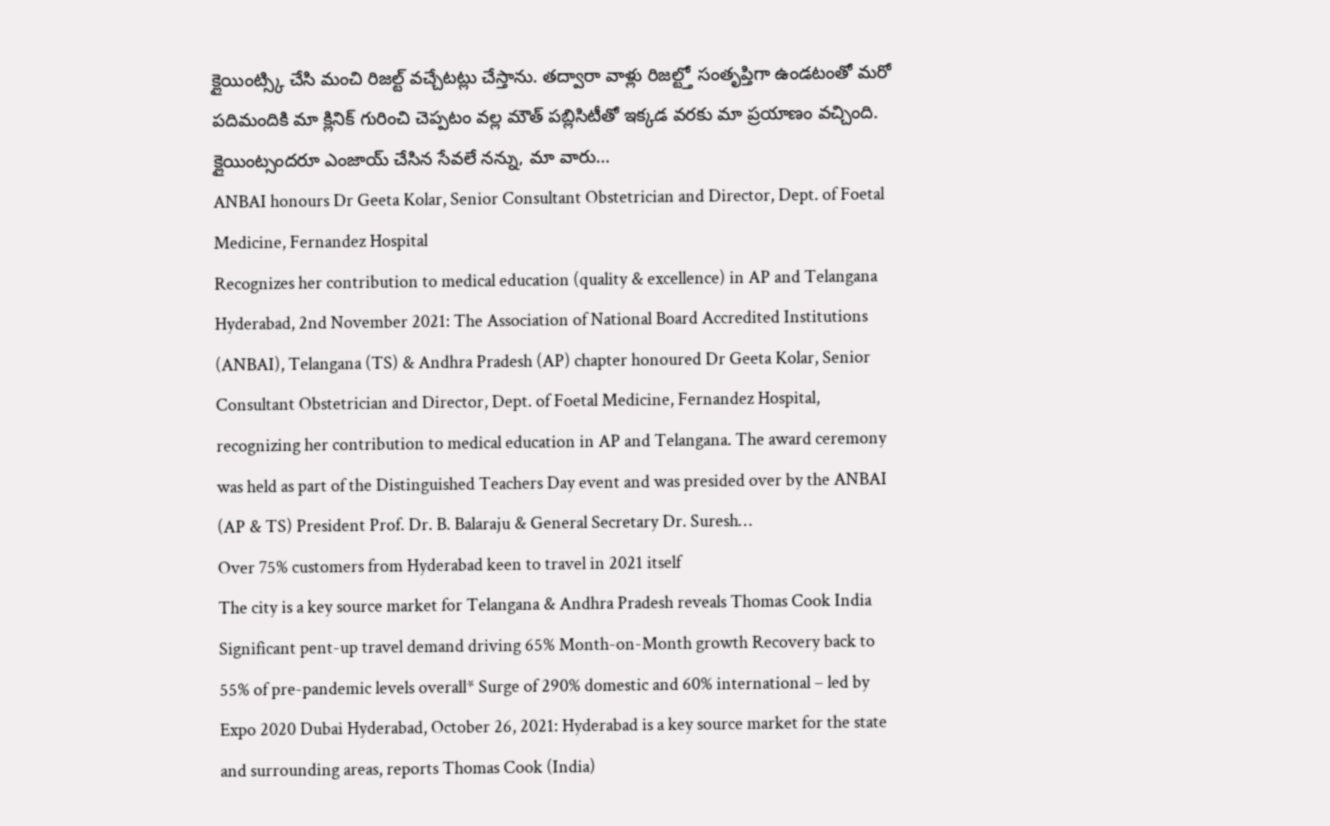క్లైయింట్స్కి చేసి మంచి రిజల్ట్ వచ్చేటట్లు చేస్తాను. తద్వారా వాళ్లు రిజల్ట్తో సంతృప్తిగా ఉండటంతో మరో పదిమందికి మా క్లినిక్ గురించి చెప్పటం వల్ల మౌత్ పబ్లిసిటీతో ఇక్కడ వరకు మా ప్రయాణం వచ్చింది. క్లైయింట్సందరూ ఎంజాయ్ చేసిన సేవలే నన్ను, మా వారు…
ANBAI honours Dr Geeta Kolar, Senior Consultant Obstetrician and Director, Dept. of Foetal Medicine, Fernandez Hospital
Recognizes her contribution to medical education (quality & excellence) in AP and Telangana Hyderabad, 2nd November 2021: The Association of National Board Accredited Institutions (ANBAI), Telangana (TS) & Andhra Pradesh (AP) chapter honoured Dr Geeta Kolar, Senior Consultant Obstetrician and Director, Dept. of Foetal Medicine, Fernandez Hospital, recognizing her contribution to medical education in AP and Telangana. The award ceremony was held as part of the Distinguished Teachers Day event and was presided over by the ANBAI (AP & TS) President Prof. Dr. B. Balaraju & General Secretary Dr. Suresh…
Over 75% customers from Hyderabad keen to travel in 2021 itself
The city is a key source market for Telangana & Andhra Pradesh reveals Thomas Cook India Significant pent-up travel demand driving 65% Month-on-Month growth Recovery back to 55% of pre-pandemic levels overall* Surge of 290% domestic and 60% international – led by Expo 2020 Dubai Hyderabad, October 26, 2021: Hyderabad is a key source market for the state and surrounding areas, reports Thomas Cook (India)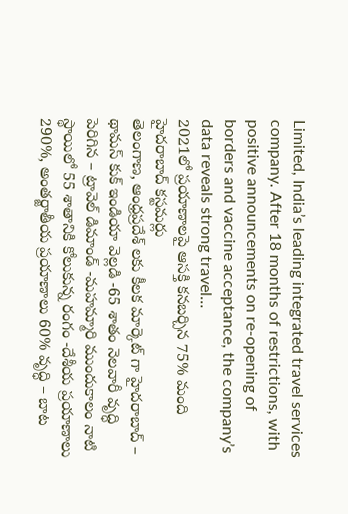Limited, India’s leading integrated travel services company. After 18 months of restrictions, with positive announcements on re-opening of borders and vaccine acceptance, the company’s data reveals strong travel…
2021లో ప్రయాణాలపై ఆసక్తి కనబర్చిన 75% మంది హైదరాబాద్ కస్టమర్లు
తెలంగాణ, ఆంధ్రప్రదేశ్ లకు కీలక మార్కెట్ గా హైదరాబాద్ – థామస్ కుక్ ఇండియా వెల్లడి -65 శాతం నెలవారీ వృద్ధి పెరిగిన – ట్రావెల్ డిమాండ్ -మహమ్మారి ముందుకాలం నాటి స్థాయిలో 55 శాతానికి కోలుకున్న రంగం -దేశీయ ప్రయాణాలు 290%, అంతర్జాతీయ ప్రయాణాలు 60% వృద్ధి – బాట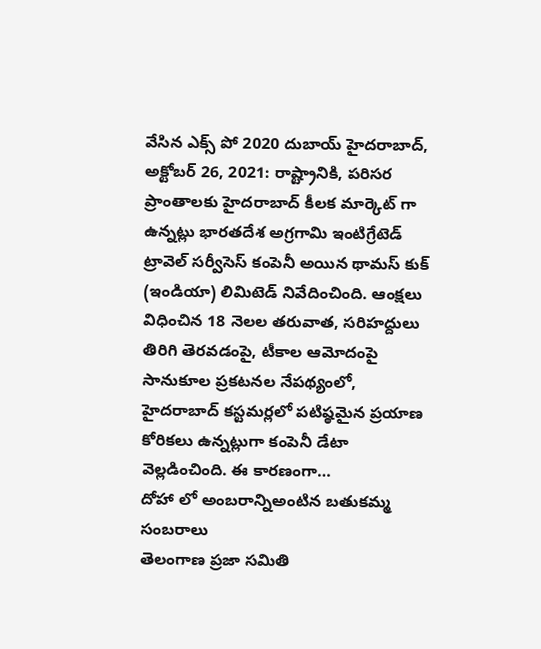వేసిన ఎక్స్ పో 2020 దుబాయ్ హైదరాబాద్, అక్టోబర్ 26, 2021: రాష్ట్రానికి, పరిసర ప్రాంతాలకు హైదరాబాద్ కీలక మార్కెట్ గా ఉన్నట్లు భారతదేశ అగ్రగామి ఇంటిగ్రేటెడ్ ట్రావెల్ సర్వీసెస్ కంపెనీ అయిన థామస్ కుక్ (ఇండియా) లిమిటెడ్ నివేదించింది. ఆంక్షలు విధించిన 18 నెలల తరువాత, సరిహద్దులు తిరిగి తెరవడంపై, టీకాల ఆమోదంపై సానుకూల ప్రకటనల నేపథ్యంలో, హైదరాబాద్ కస్టమర్లలో పటిష్ఠమైన ప్రయాణ కోరికలు ఉన్నట్లుగా కంపెనీ డేటా వెల్లడించింది. ఈ కారణంగా…
దోహా లో అంబరాన్నిఅంటిన బతుకమ్మ సంబరాలు
తెలంగాణ ప్రజా సమితి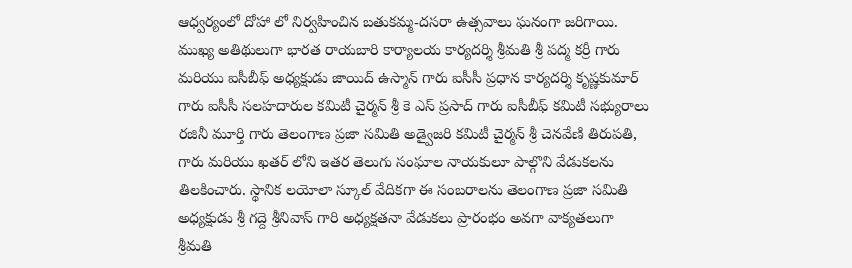ఆధ్వర్యంలో దోహా లో నిర్వహించిన బతుకమ్మ-దసరా ఉత్సవాలు ఘనంగా జరిగాయి. ముఖ్య అతిథులుగా భారత రాయబారి కార్యాలయ కార్యదర్శి శ్రీమతి శ్రీ పద్మ కర్రీ గారు మరియు ఐసీబీఫ్ అధ్యక్షుడు జాయిద్ ఉస్మాన్ గారు ఐసీసీ ప్రధాన కార్యదర్శి కృష్ణకుమార్ గారు ఐసీసీ సలహదారుల కమిటీ చైర్మన్ శ్రీ కె ఎస్ ప్రసాద్ గారు ఐసీబీఫ్ కమిటీ సభ్యురాలు రజినీ మూర్తి గారు తెలంగాణ ప్రజా సమితి అడ్వైజరి కమిటీ చైర్మన్ శ్రీ చెనవేణి తిరుపతి, గారు మరియు ఖతర్ లోని ఇతర తెలుగు సంఘాల నాయకులూ పాల్గొని వేడుకలను తిలకించారు. స్థానిక లయోలా స్కూల్ వేదికగా ఈ సంబరాలను తెలంగాణ ప్రజా సమితి అధ్యక్షుడు శ్రీ గద్దె శ్రీనివాస్ గారి అధ్యక్షతనా వేడుకలు ప్రారంభం అవగా వాక్యతలుగా శ్రీమతి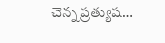చెన్న ప్రత్యుష…